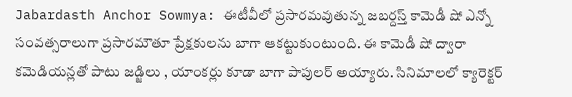Jabardasth Anchor Sowmya: ఈటీవీలో ప్రసారమవుతున్న జబర్దస్త్ కామెడీ షో ఎన్నో సంవత్సరాలుగా ప్రసారమౌతూ ప్రేక్షకులను బాగా ఆకట్టుకుంటుంది. ఈ కామెడీ షో ద్వారా కమెడియన్లతో పాటు జడ్జిలు , యాంకర్లు కూడా బాగా పాపులర్ అయ్యారు. సినిమాలలో క్యారెక్టర్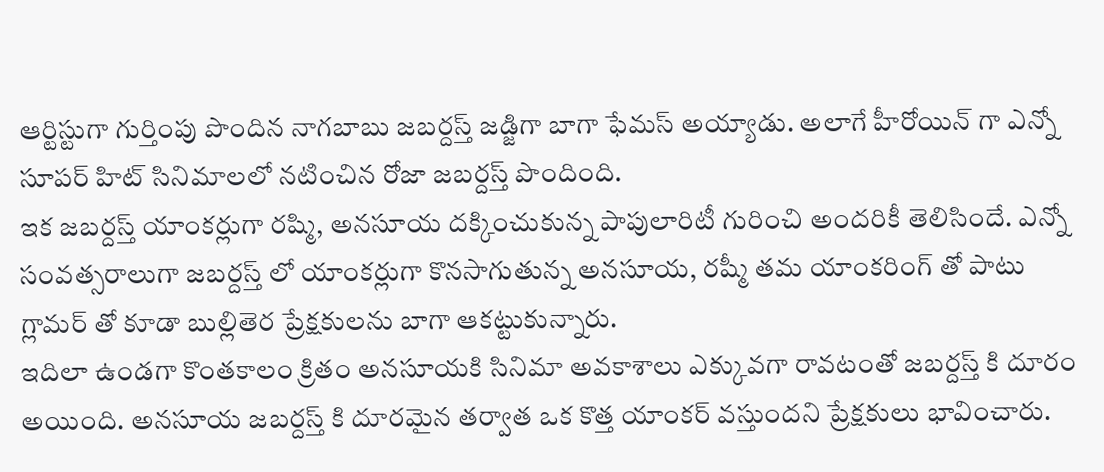ఆర్టిస్టుగా గుర్తింపు పొందిన నాగబాబు జబర్దస్త్ జడ్జిగా బాగా ఫేమస్ అయ్యాడు. అలాగే హీరోయిన్ గా ఎన్నో సూపర్ హిట్ సినిమాలలో నటించిన రోజా జబర్దస్త్ పొందింది.
ఇక జబర్దస్త్ యాంకర్లుగా రష్మి, అనసూయ దక్కించుకున్న పాపులారిటీ గురించి అందరికీ తెలిసిందే. ఎన్నో సంవత్సరాలుగా జబర్దస్త్ లో యాంకర్లుగా కొనసాగుతున్న అనసూయ, రష్మీ తమ యాంకరింగ్ తో పాటు గ్లామర్ తో కూడా బుల్లితెర ప్రేక్షకులను బాగా ఆకట్టుకున్నారు.
ఇదిలా ఉండగా కొంతకాలం క్రితం అనసూయకి సినిమా అవకాశాలు ఎక్కువగా రావటంతో జబర్దస్త్ కి దూరం అయింది. అనసూయ జబర్దస్త్ కి దూరమైన తర్వాత ఒక కొత్త యాంకర్ వస్తుందని ప్రేక్షకులు భావించారు.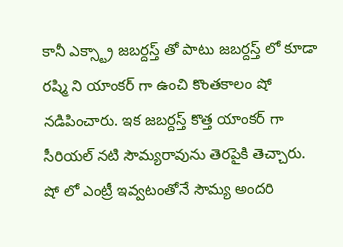కానీ ఎక్స్ట్రా జబర్దస్త్ తో పాటు జబర్దస్త్ లో కూడా రష్మి ని యాంకర్ గా ఉంచి కొంతకాలం షో నడిపించారు. ఇక జబర్దస్త్ కొత్త యాంకర్ గా సీరియల్ నటి సౌమ్యరావును తెరపైకి తెచ్చారు. షో లో ఎంట్రీ ఇవ్వటంతోనే సౌమ్య అందరి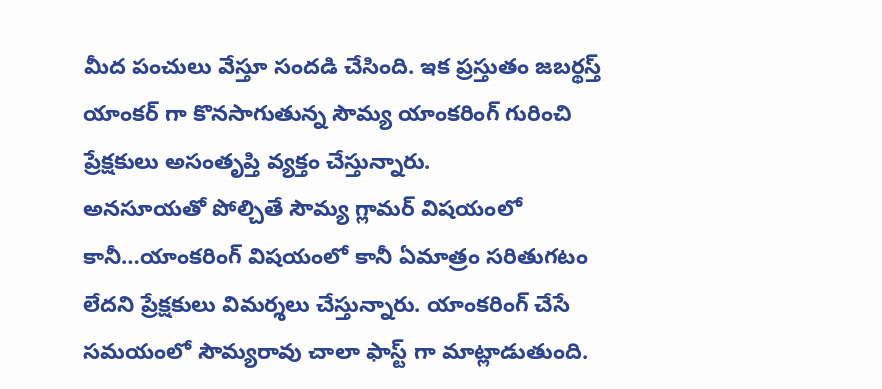మీద పంచులు వేస్తూ సందడి చేసింది. ఇక ప్రస్తుతం జబర్థస్త్ యాంకర్ గా కొనసాగుతున్న సౌమ్య యాంకరింగ్ గురించి ప్రేక్షకులు అసంతృప్తి వ్యక్తం చేస్తున్నారు.
అనసూయతో పోల్చితే సౌమ్య గ్లామర్ విషయంలో కానీ…యాంకరింగ్ విషయంలో కానీ ఏమాత్రం సరితుగటం లేదని ప్రేక్షకులు విమర్శలు చేస్తున్నారు. యాంకరింగ్ చేసే సమయంలో సౌమ్యరావు చాలా ఫాస్ట్ గా మాట్లాడుతుంది.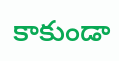కాకుండా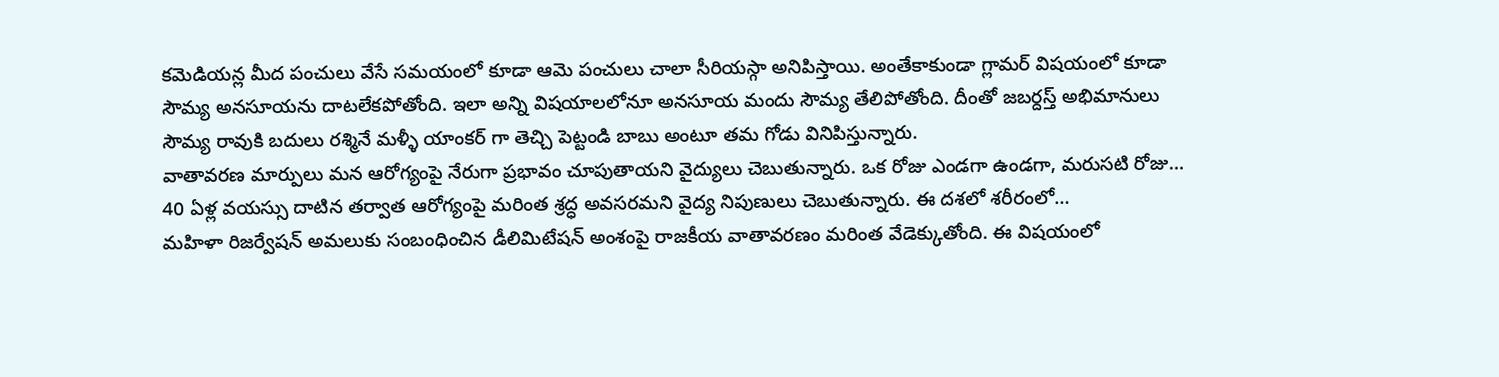కమెడియన్ల మీద పంచులు వేసే సమయంలో కూడా ఆమె పంచులు చాలా సీరియస్గా అనిపిస్తాయి. అంతేకాకుండా గ్లామర్ విషయంలో కూడా సౌమ్య అనసూయను దాటలేకపోతోంది. ఇలా అన్ని విషయాలలోనూ అనసూయ మందు సౌమ్య తేలిపోతోంది. దీంతో జబర్దస్త్ అభిమానులు సౌమ్య రావుకి బదులు రశ్మినే మళ్ళీ యాంకర్ గా తెచ్చి పెట్టండి బాబు అంటూ తమ గోడు వినిపిస్తున్నారు.
వాతావరణ మార్పులు మన ఆరోగ్యంపై నేరుగా ప్రభావం చూపుతాయని వైద్యులు చెబుతున్నారు. ఒక రోజు ఎండగా ఉండగా, మరుసటి రోజు…
40 ఏళ్ల వయస్సు దాటిన తర్వాత ఆరోగ్యంపై మరింత శ్రద్ధ అవసరమని వైద్య నిపుణులు చెబుతున్నారు. ఈ దశలో శరీరంలో…
మహిళా రిజర్వేషన్ అమలుకు సంబంధించిన డీలిమిటేషన్ అంశంపై రాజకీయ వాతావరణం మరింత వేడెక్కుతోంది. ఈ విషయంలో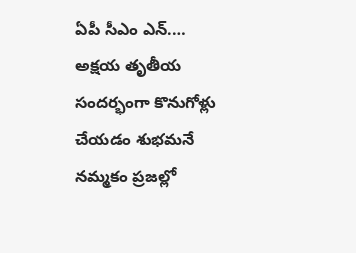ఏపీ సీఎం ఎన్.…
అక్షయ తృతీయ సందర్భంగా కొనుగోళ్లు చేయడం శుభమనే నమ్మకం ప్రజల్లో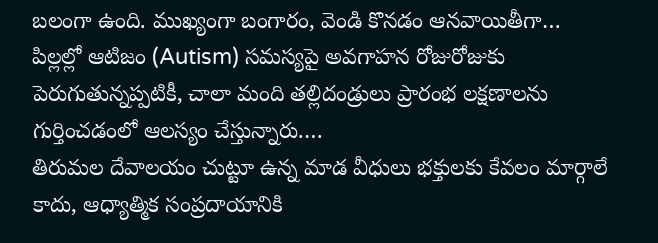బలంగా ఉంది. ముఖ్యంగా బంగారం, వెండి కొనడం ఆనవాయితీగా…
పిల్లల్లో ఆటిజం (Autism) సమస్యపై అవగాహన రోజురోజుకు పెరుగుతున్నప్పటికీ, చాలా మంది తల్లిదండ్రులు ప్రారంభ లక్షణాలను గుర్తించడంలో ఆలస్యం చేస్తున్నారు.…
తిరుమల దేవాలయం చుట్టూ ఉన్న మాడ వీధులు భక్తులకు కేవలం మార్గాలే కాదు, ఆధ్యాత్మిక సంప్రదాయానికి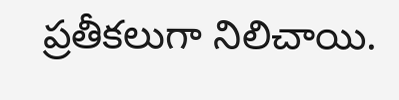ప్రతీకలుగా నిలిచాయి.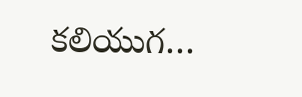కలియుగ…